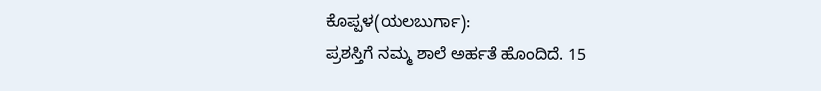ಕೊಪ್ಪಳ(ಯಲಬುರ್ಗಾ):
ಪ್ರಶಸ್ತಿಗೆ ನಮ್ಮ ಶಾಲೆ ಅರ್ಹತೆ ಹೊಂದಿದೆ. 15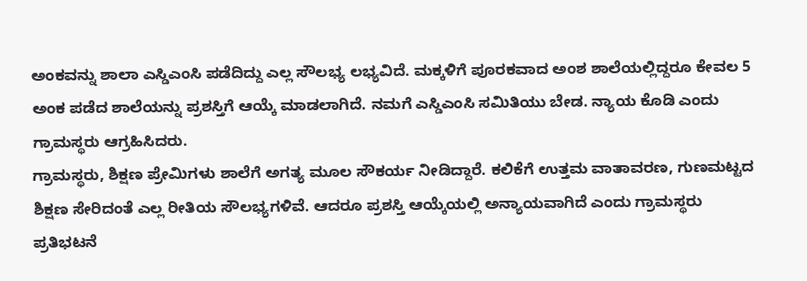ಅಂಕವನ್ನು ಶಾಲಾ ಎಸ್ಡಿಎಂಸಿ ಪಡೆದಿದ್ದು ಎಲ್ಲ ಸೌಲಭ್ಯ ಲಭ್ಯವಿದೆ. ಮಕ್ಕಳಿಗೆ ಪೂರಕವಾದ ಅಂಶ ಶಾಲೆಯಲ್ಲಿದ್ದರೂ ಕೇವಲ 5 ಅಂಕ ಪಡೆದ ಶಾಲೆಯನ್ನು ಪ್ರಶಸ್ತಿಗೆ ಆಯ್ಕೆ ಮಾಡಲಾಗಿದೆ. ನಮಗೆ ಎಸ್ಡಿಎಂಸಿ ಸಮಿತಿಯು ಬೇಡ. ನ್ಯಾಯ ಕೊಡಿ ಎಂದು ಗ್ರಾಮಸ್ಥರು ಆಗ್ರಹಿಸಿದರು.
ಗ್ರಾಮಸ್ಥರು, ಶಿಕ್ಷಣ ಪ್ರೇಮಿಗಳು ಶಾಲೆಗೆ ಅಗತ್ಯ ಮೂಲ ಸೌಕರ್ಯ ನೀಡಿದ್ದಾರೆ. ಕಲಿಕೆಗೆ ಉತ್ತಮ ವಾತಾವರಣ, ಗುಣಮಟ್ಟದ ಶಿಕ್ಷಣ ಸೇರಿದಂತೆ ಎಲ್ಲ ರೀತಿಯ ಸೌಲಭ್ಯಗಳಿವೆ. ಆದರೂ ಪ್ರಶಸ್ತಿ ಆಯ್ಕೆಯಲ್ಲಿ ಅನ್ಯಾಯವಾಗಿದೆ ಎಂದು ಗ್ರಾಮಸ್ಥರು ಪ್ರತಿಭಟನೆ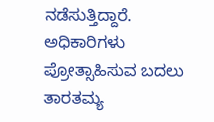ನಡೆಸುತ್ತಿದ್ದಾರೆ. ಅಧಿಕಾರಿಗಳು ಪ್ರೋತ್ಸಾಹಿಸುವ ಬದಲು ತಾರತಮ್ಯ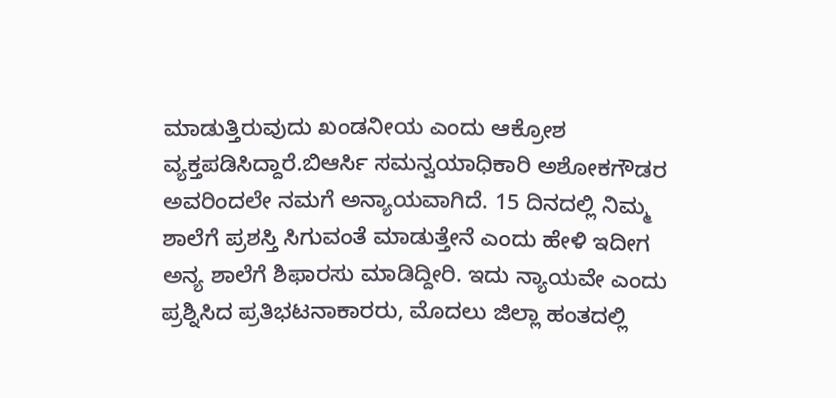ಮಾಡುತ್ತಿರುವುದು ಖಂಡನೀಯ ಎಂದು ಆಕ್ರೋಶ ವ್ಯಕ್ತಪಡಿಸಿದ್ದಾರೆ.ಬಿಆರ್ಸಿ ಸಮನ್ವಯಾಧಿಕಾರಿ ಅಶೋಕಗೌಡರ ಅವರಿಂದಲೇ ನಮಗೆ ಅನ್ಯಾಯವಾಗಿದೆ. 15 ದಿನದಲ್ಲಿ ನಿಮ್ಮ ಶಾಲೆಗೆ ಪ್ರಶಸ್ತಿ ಸಿಗುವಂತೆ ಮಾಡುತ್ತೇನೆ ಎಂದು ಹೇಳಿ ಇದೀಗ ಅನ್ಯ ಶಾಲೆಗೆ ಶಿಫಾರಸು ಮಾಡಿದ್ದೀರಿ. ಇದು ನ್ಯಾಯವೇ ಎಂದು ಪ್ರಶ್ನಿಸಿದ ಪ್ರತಿಭಟನಾಕಾರರು, ಮೊದಲು ಜಿಲ್ಲಾ ಹಂತದಲ್ಲಿ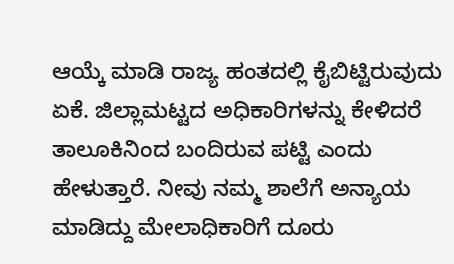ಆಯ್ಕೆ ಮಾಡಿ ರಾಜ್ಯ ಹಂತದಲ್ಲಿ ಕೈಬಿಟ್ಟಿರುವುದು ಏಕೆ. ಜಿಲ್ಲಾಮಟ್ಟದ ಅಧಿಕಾರಿಗಳನ್ನು ಕೇಳಿದರೆ ತಾಲೂಕಿನಿಂದ ಬಂದಿರುವ ಪಟ್ಟಿ ಎಂದು ಹೇಳುತ್ತಾರೆ. ನೀವು ನಮ್ಮ ಶಾಲೆಗೆ ಅನ್ಯಾಯ ಮಾಡಿದ್ದು ಮೇಲಾಧಿಕಾರಿಗೆ ದೂರು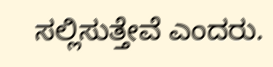ಸಲ್ಲಿಸುತ್ತೇವೆ ಎಂದರು.